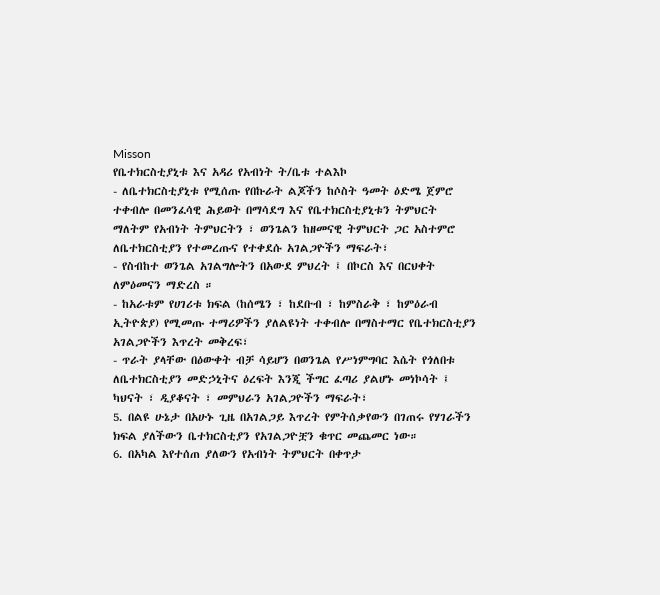Misson
የቤተክርስቲያኒቱ እና አዳሪ የአብነት ት/ቤቱ ተልእኮ
- ለቤተክርስቲያኒቱ የሚሰጡ የበኩራት ልጆችን ከሶስት ዓመት ዕድሜ ጀምሮ ተቀብሎ በመንፈሳዊ ሕይወት በማሳደግ እና የቤተክርስቲያኒቱን ትምህርት ማለትም የአብነት ትምህርትን ፣ ወንጌልን ከዘመናዊ ትምህርት ጋር አስተምሮ ለቤተክርስቲያን የተመረጡና የተቀደሱ አገልጋዮችን ማፍራት፣
- የስብከተ ወንጌል አገልግሎትን በአውደ ምህረት ፤ በኮርስ እና በርህቀት ለምዕመናን ማድረስ ።
- ከአራቱም የሀገሪቱ ክፍል (ከሰሜን ፣ ከደቡብ ፣ ከምስራቅ ፣ ከምዕራብ ኢትዮጵያ) የሚመጡ ተማሪዎችን ያለልዩነት ተቀብሎ በማስተማር የቤተክርስቲያን አገልጋዮችን እጥረት መቅረፍ፣
- ጥራት ያላቸው በዕውቀት ብቻ ሳይሆን በወንጌል የሥነምግባር እሴት የጎለበቱ ለቤተክርስቲያን መድኃኒትና ዕረፍት እንጂ ችግር ፈጣሪ ያልሆኑ መነኮሳት ፤ ካህናት ፣ ዲያቆናት ፣ መምህራን አገልጋዮችን ማፍራት፣
5. በልዩ ሁኔታ በአሁኑ ጊዜ በአገልጋይ እጥረት የምትሰቃየውን በገጠሩ የሃገራችን ክፍል ያለችውን ቤተክርስቲያን የአገልጋዮቿን ቁጥር መጨመር ነው።
6. በአካል እየተሰጠ ያለውን የአብነት ትምህርት በቀጥታ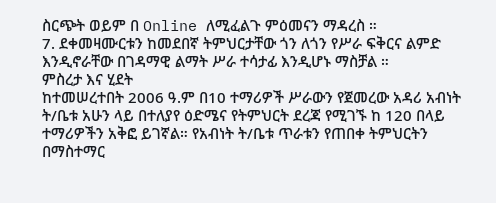ስርጭት ወይም በ Online ለሚፈልጉ ምዕመናን ማዳረስ ።
7. ደቀመዛሙርቱን ከመደበኛ ትምህርታቸው ጎን ለጎን የሥራ ፍቅርና ልምድ እንዲኖራቸው በገዳማዊ ልማት ሥራ ተሳታፊ እንዲሆኑ ማስቻል ።
ምስረታ እና ሂደት
ከተመሠረተበት 2006 ዓ.ም በ10 ተማሪዎች ሥራውን የጀመረው አዳሪ አብነት ት/ቤቱ አሁን ላይ በተለያየ ዕድሜና የትምህርት ደረጃ የሚገኙ ከ 120 በላይ ተማሪዎችን አቅፎ ይገኛል። የአብነት ት/ቤቱ ጥራቱን የጠበቀ ትምህርትን በማስተማር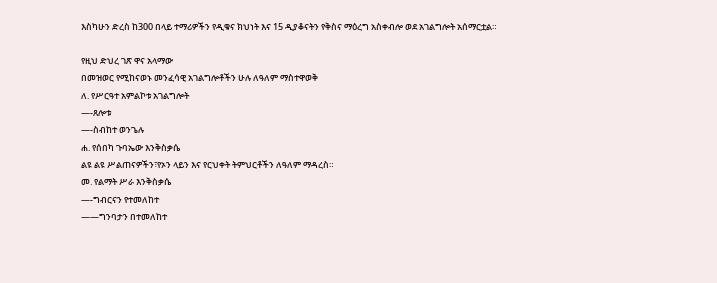እስካሁን ድረስ ከ300 በላይ ተማሪዎችን የዲቁና ክህነት እና 15 ዲያቆናትን የቅስና ማዕረግ አስቀብሎ ወደ አገልግሎት አሰማርቷል።

የዚህ ድህረ ገጽ ዋና አላማው
በመዝወር የሚከናወኑ መንፈሳዊ አገልግሎቶችን ሁሉ ለዓለም ማስተዋወቅ
ለ. የሥርዓተ አምልኮቱ አገልግሎት
—-ጸሎቱ
—-ስብከተ ወንጌሉ
ሐ. የሰበካ ጉባኤው እንቅስቃሴ
ልዩ ልዩ ሥልጠናዎችን፣የኦን ላይን እና የርህቀት ትምህርቶችን ለዓለም ማዳረስ።
መ. የልማት ሥራ እንቅስቃሴ
—-ግብርናን የተመለከተ
——ግንባታን በተመለከተ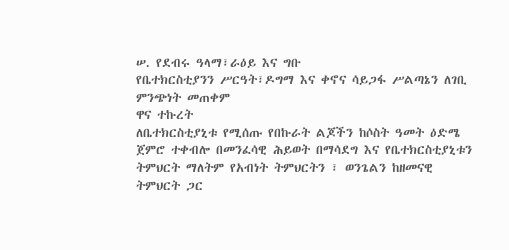ሠ. የደብሩ ዓላማ፣ራዕይ እና ግቡ
የቤተክርስቲያንን ሥርዓት፣ዶግማ እና ቀኖና ሳይጋፋ ሥልጣኔን ለገቢ ምንጭነት መጠቀም
ዋና ተኩረት
ለቤተክርስቲያኒቱ የሚሰጡ የበኩራት ልጆችን ከሶስት ዓመት ዕድሜ ጀምሮ ተቀብሎ በመንፈሳዊ ሕይወት በማሳደግ እና የቤተክርስቲያኒቱን ትምህርት ማለትም የአብነት ትምህርትን ፣ ወንጌልን ከዘመናዊ ትምህርት ጋር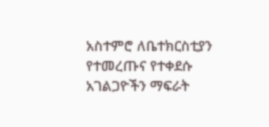አስተምሮ ለቤተክርስቲያን የተመረጡና የተቀደሱ አገልጋዮችን ማፍራት